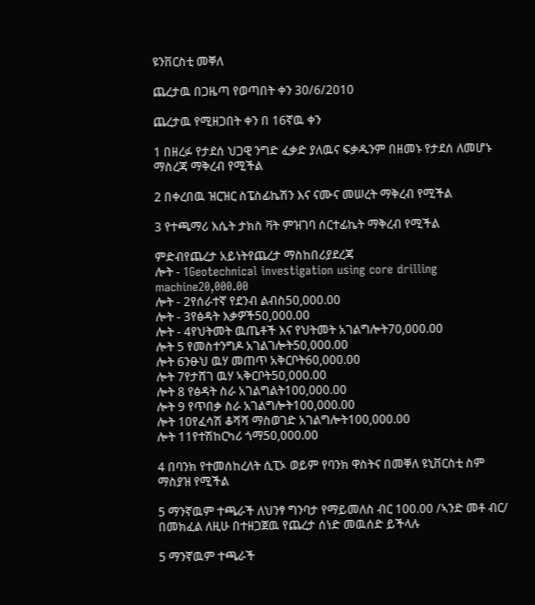ዩንቨርስቲ መቐለ

ጨረታዉ በጋዜጣ የወጣበት ቀን 30/6/2010

ጨረታዉ የሚዘጋበት ቀን በ 16ኛዉ ቀን

1 በዘረፉ የታደሰ ህጋዊ ንግድ ፈቃድ ያለዉና ፍቃዱንም በዘመኑ የታደሰ ለመሆኑ ማስረጃ ማቅረብ የሚችል

2 በቀረበዉ ዝርዝር ስፔስፊኬሽን እና ናሙና መሠረት ማቅረብ የሚችል

3 የተጫማሪ እሴት ታክስ ቫት ምዝገባ ሰርተፊኬት ማቅረብ የሚችል

ምድብየጨረታ አይነትየጨረታ ማስከበሪያደረጃ
ሎት - 1Geotechnical investigation using core drilling machine20,000.00
ሎት - 2የሰራተኛ የደንብ ልብስ50,000.00
ሎት - 3የፅዳት እቃዎች50,000.00
ሎት - 4የህትመት ዉጤቶች እና የህትመት አገልግሎት70,000.00
ሎት 5 የመስተንግዶ አገልገሎት50,000.00
ሎት 6ንፁህ ዉሃ መጠጥ አቅርቦት60,000.00
ሎት 7የታሸገ ዉሃ ኣቅርቦት50,000.00
ሎት 8 የፅዳት ስራ አገልግልት100,000.00
ሎት 9 የጥበቃ ስራ አገልግሎት100,000.00
ሎት 10የፈሳሽ ቆሻሻ ማስወገድ አገልግሎት100,000.00
ሎት 11የተሽከርካሪ ጎማ50,000.00

4 በባንክ የተመሰከረለት ሲፒኦ ወይም የባንክ ዋስትና በመቐለ ዩኒቨርስቲ ስም ማስያዝ የሚችል

5 ማንኛዉም ተጫራች ለህንፃ ግንባታ የማይመለስ ብር 100.00 /ኣንድ መቶ ብር/ በመክፈል ለዚሁ በተዘጋጀዉ የጨረታ ሰነድ መዉሰድ ይችላሉ

5 ማንኛዉም ተጫራች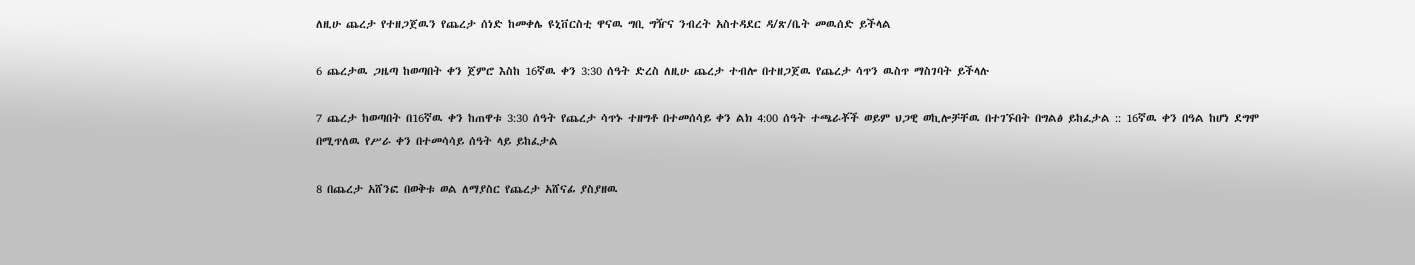ለዚሁ ጨረታ የተዘጋጀዉን የጨረታ ሰነድ ከመቀሌ ዩኒቨርስቲ ዋናዉ ግቢ ግዥና ንብረት አስተዳደር ዳ/ጽ/ቤት መዉሰድ ይችላል

6 ጨረታዉ ጋዜጣ ከወጣበት ቀን ጀምሮ እስከ 16ኛዉ ቀን 3:30 ሰዓት ድረስ ለዚሁ ጨረታ ተብሎ በተዘጋጀዉ የጨረታ ሳጥን ዉስጥ ማስገባት ይችላሉ

7 ጨረታ ከወጣበት በ16ኛዉ ቀን ከጠዋቱ 3:30 ሰዓት የጨረታ ሳጥኑ ተዘግቶ በተመሰሳይ ቀን ልክ 4:00 ሰዓት ተጫራቾች ወይም ህጋዊ ወኪሎቻቸዉ በተገኙበት በግልፅ ይከፈታል :: 16ኛዉ ቀን በዓል ከሆነ ደግሞ በሚጥለዉ የሥራ ቀን በተመሳሳይ ሰዓት ላይ ይከፈታል

8 በጨረታ አሸንፎ በወቅቱ ወል ለማያስር የጨረታ አሸናፊ ያስያዘዉ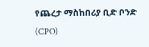የጨረታ ማስከበሪያ ቢድ ቦንድ (CPO)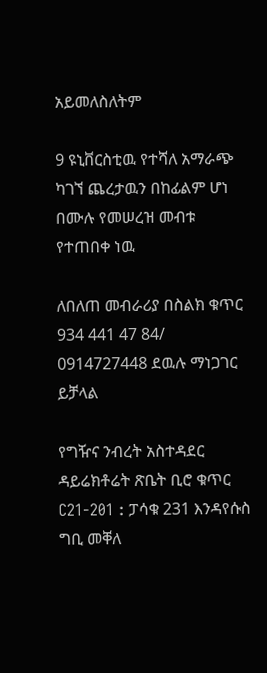አይመለስለትም

9 ዩኒቨርስቲዉ የተሻለ አማራጭ ካገኘ ጨረታዉን በከፊልም ሆነ በሙሉ የመሠረዝ መብቱ የተጠበቀ ነዉ

ለበለጠ መብራሪያ በስልክ ቁጥር 934 441 47 84/ 0914727448 ደዉሉ ማነጋገር ይቻላል

የግዥና ንብረት አስተዳደር ዳይሬክቶሬት ጽቤት ቢሮ ቁጥር C21-201 : ፓሳቁ 231 እንዳየሱስ ግቢ መቐለ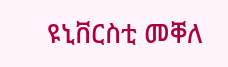ዩኒቨርስቲ መቐለ